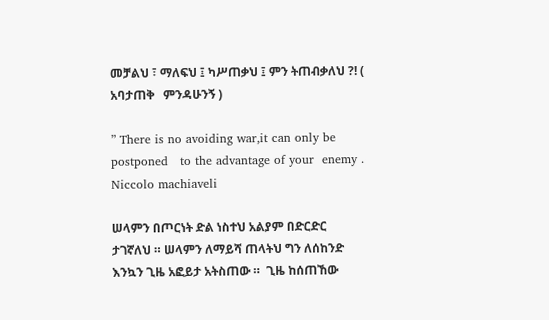መቻልህ ፣ ማለፍህ ፤ ካሥጠቃህ ፤ ምን ትጠብቃለህ ?! ( አባታጠቅ   ምንዳሁንኝ )

” There is no avoiding war,it can only be postponed   to the advantage of your  enemy .  Niccolo machiaveli

ሠላምን በጦርነት ድል ነስተህ አልያም በድርድር ታገኛለህ ። ሠላምን ለማይሻ ጠላትህ ግን ለሰከንድ እንኳን ጊዜ አፎይታ አትስጠው ።  ጊዜ ከሰጠኸው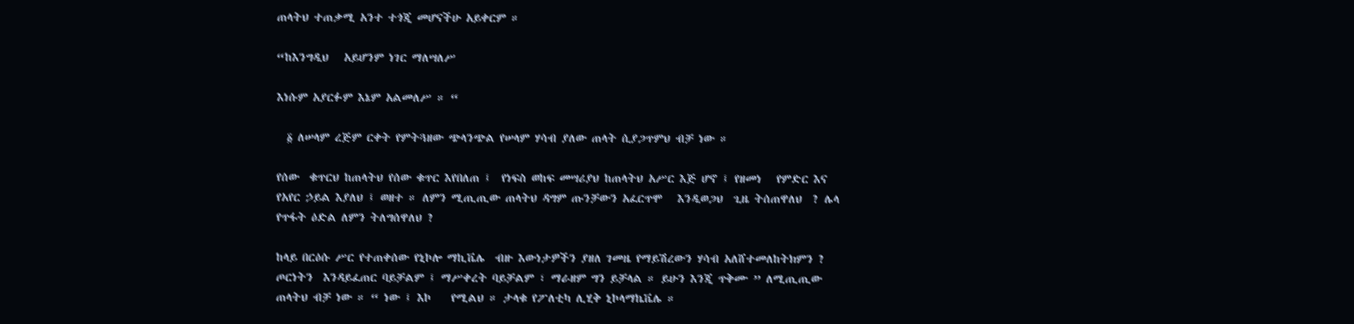ጠላትህ ተጠቃሚ አንተ ተጎጂ መሆናችሁ አይቀርም ።

“ከእንግዲህ   አይሆንም ነገር ማለሣለሥ

እነሱም አያርፉም እኔም አልመለሥ ። “

  ፩ ለሠላም ረጅም ርቀት የምትጓዘው ጭላንጭል የሠላም ሃሳብ ያለው ጠላት ሲያጋጥምህ ብቻ ነው ።

የሰው  ቁጥርህ ከጠላትህ የሰው ቁጥር እየበለጠ ፤  የነፍስ ወከፍ መሣሪያህ ከጠላትህ አሥር እጅ ሆኖ ፤ የዘመነ   የምድር እና የአየር ኃይል እያለህ ፤ ወዘተ ። ለምን ሚጢጢው ጠላትህ ዳግም ጡንቻውን አፈርጥሞ   እንዲወጋህ  ጊዜ ትሰጠዋለህ  ? ሌላ የጥፋት ዕድል ለምን ትለግሰዋለህ ?

ከላይ በርዕሱ ሥር የተጠቀሰው የኒኮሎ ማኪቬሌ  ብዙ እውነታዎችን ያዘለ ገመዜ የማይሽረውን ሃሳብ አለሸተመለከትክምን ? ጦርነትን  እንዳይፈጠር ባይቻልም ፤ ማሥቀረት ባይቻልም ፣ ማራዘም ግን ይቻላል ። ይሁን እንጂ ጥቅሙ ” ለሚጢጢው ጠላትህ ብቻ ነው ። “ ነው ፤ እኮ    የሚልህ ። ታላቁ የፖለቲካ ሊሂቅ ኒኮላማኬቬሌ ።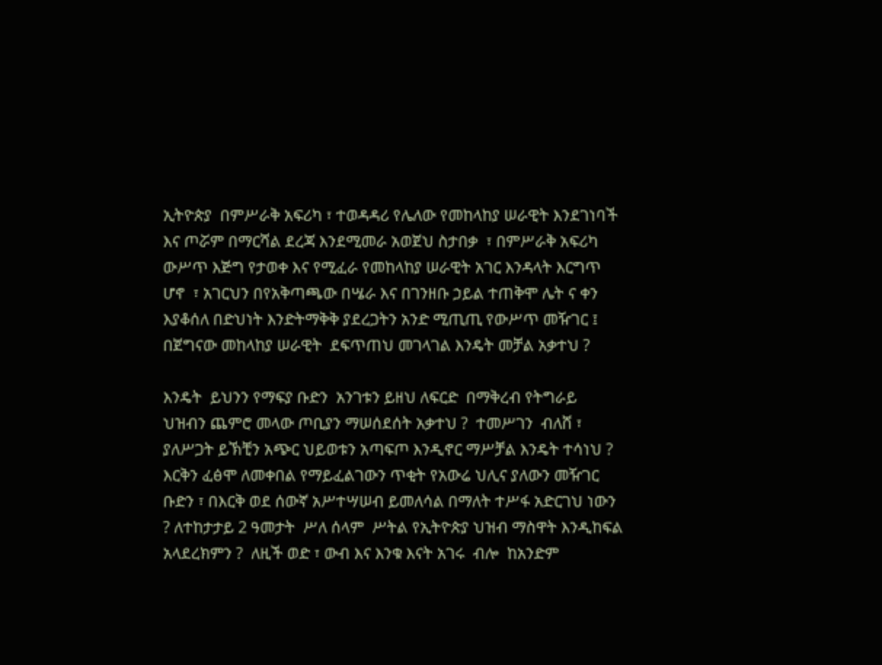ኢትዮጵያ  በምሥራቅ አፍሪካ ፣ ተወዳዳሪ የሌለው የመከላከያ ሠራዊት እንደገነባች እና ጦሯም በማርሻል ደረጃ እንደሚመራ አወጀህ ስታበቃ  ፣ በምሥራቅ አፍሪካ ውሥጥ እጅግ የታወቀ እና የሚፈራ የመከላከያ ሠራዊት አገር እንዳላት እርግጥ ሆኖ  ፣ አገርህን በየአቅጣጫው በሤራ እና በገንዘቡ ኃይል ተጠቅሞ ሌት ና ቀን እያቆሰለ በድህነት እንድትማቅቅ ያደረጋትን አንድ ሚጢጢ የውሥጥ መዥገር ፤ በጀግናው መከላከያ ሠራዊት  ደፍጥጠህ መገላገል እንዴት መቻል አቃተህ ?

እንዴት  ይህንን የማፍያ ቡድን  አንገቱን ይዘህ ለፍርድ  በማቅረብ የትግራይ ህዝብን ጨምሮ መላው ጦቢያን ማሠሰደሰት አቃተህ ?  ተመሥገን  ብለሸ ፣ ያለሥጋት ይኽቺን አጭር ህይወቱን አጣፍጦ እንዲኖር ማሥቻል እንዴት ተሳነህ ?  እርቅን ፈፅሞ ለመቀበል የማይፈልገውን ጥቂት የአውሬ ህሊና ያለውን መዥገር ቡድን ፣ በእርቅ ወደ ሰውኛ አሥተሣሠብ ይመለሳል በማለት ተሥፋ አድርገህ ነውን ? ለተከታታይ 2 ዓመታት  ሥለ ሰላም  ሥትል የኢትዮጵያ ህዝብ ማስዋት እንዲከፍል አላደረክምን ?  ለዚች ወድ ፣ ውብ እና እንቁ እናት አገሩ  ብሎ  ከአንድም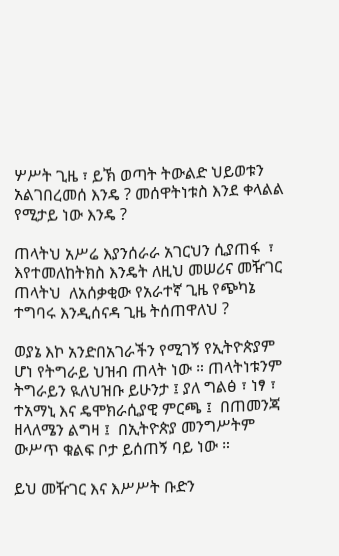ሦሥት ጊዜ ፣ ይኽ ወጣት ትውልድ ህይወቱን አልገበረመሰ እንዴ ? መሰዋትነቱስ እንደ ቀላልል የሚታይ ነው እንዴ ?

ጠላትህ አሥሬ እያንሰራራ አገርህን ሲያጠፋ  ፣ እየተመለከትክስ እንዴት ለዚህ መሠሪና መዥገር ጠላትህ  ለአሰቃቂው የአራተኛ ጊዜ የጭካኔ ተግባሩ እንዲሰናዳ ጊዜ ትሰጠዋለህ ?

ወያኔ እኮ አንድበአገራችን የሚገኝ የኢትዮጵያም ሆነ የትግራይ ህዝብ ጠላት ነው ። ጠላትነቱንም ትግራይን ዪለህዝቡ ይሁንታ ፤ ያለ ግልፅ ፣ ነፃ ፣ ተአማኒ እና ዴሞክራሲያዊ ምርጫ ፤  በጠመንጃ ዘላለሜን ልግዛ ፤  በኢትዮጵያ መንግሥትም ውሥጥ ቁልፍ ቦታ ይሰጠኝ ባይ ነው ።

ይህ መዥገር እና እሥሥት ቡድን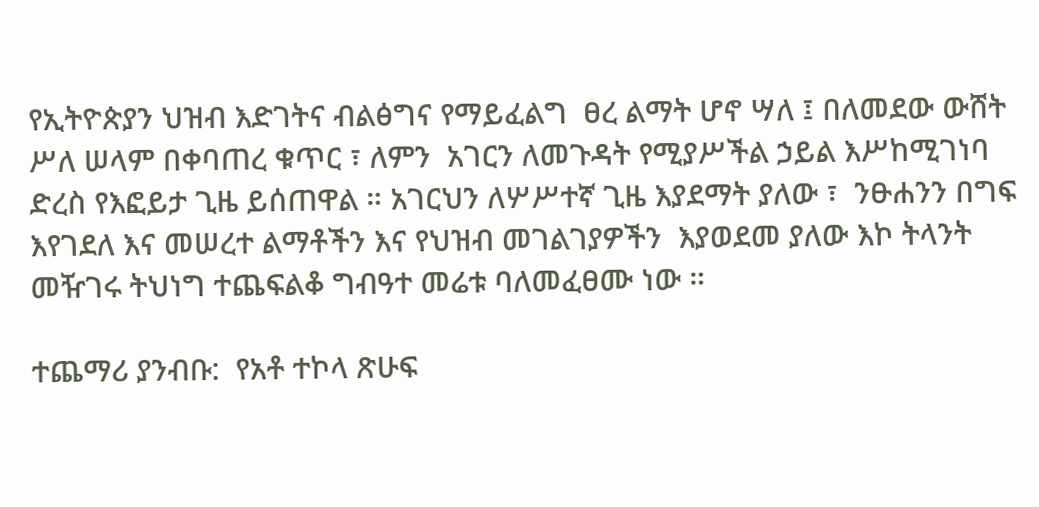የኢትዮጵያን ህዝብ እድገትና ብልፅግና የማይፈልግ  ፀረ ልማት ሆኖ ሣለ ፤ በለመደው ውሸት ሥለ ሠላም በቀባጠረ ቁጥር ፣ ለምን  አገርን ለመጉዳት የሚያሥችል ኃይል እሥከሚገነባ ድረስ የእፎይታ ጊዜ ይሰጠዋል ። አገርህን ለሦሥተኛ ጊዜ እያደማት ያለው ፣  ንፁሐንን በግፍ እየገደለ እና መሠረተ ልማቶችን እና የህዝብ መገልገያዎችን  እያወደመ ያለው እኮ ትላንት መዥገሩ ትህነግ ተጨፍልቆ ግብዓተ መሬቱ ባለመፈፀሙ ነው ።

ተጨማሪ ያንብቡ:  የአቶ ተኮላ ጽሁፍ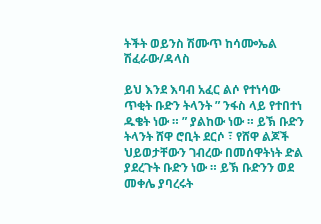ትችት ወይንስ ሽሙጥ ከሳᎀኤል ሽፈራው/ዳላስ

ይህ እንደ እባብ አፈር ልሶ የተነሳው ጥቂት ቡድን ትላንት ” ንፋስ ላይ የተበተነ ዱቄት ነው ። ” ያልከው ነው ። ይኽ ቡድን ትላንት ሸዋ ሮቢት ደርሶ ፣ የሸዋ ልጆች ህይወታቸውን ገብረው በመሰዋትነት ድል ያደረጉት ቡድን ነው ። ይኽ ቡድንን ወደ መቀሌ ያባረሩት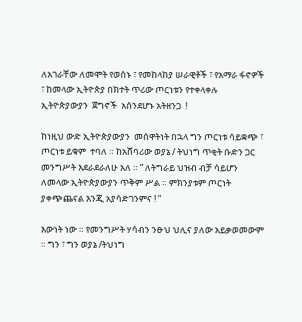ለአገራቸው ለመሞት የወሰኑ ፣ የመከላከያ ሠራዊቶች ፣ የአማራ ፋኖዎች ፣ ከመላው ኢትዮጵያ በክተት ጥሪው ጦርነቱን የተቀላቀሉ ኢትዮጵያውያን  ጀግኖች  አሰንደሆኑ አትዘንጋ  !

ከነዚህ ውድ ኢትዮጵያውያን  መሰዋትነት በኋላ ግን ጦርነቱ ሳይቋጭ ፣ ጦርነቱ ይቁም  ተባለ ። ከአሸባሪው ወያኔ / ትህነግ ጥቂት ቡድን ጋር መንግሥት እደራደራለሁ አለ ። ” ለትግራይ ህዝብ ብቻ ሳይሆን ለመላው ኢትዮጵያውያን ጥቅም ሥል ። ምክንያቱም ጦርነት ያቀጭጨናል እንጂ አያሳድገንምና ! ”

እውነት ነው ። የመንግሥት ሃሳብን ንፁህ ህሊና ያለው አይቃወመውም ። ግን ፣ ግን ወያኔ /ትህነግ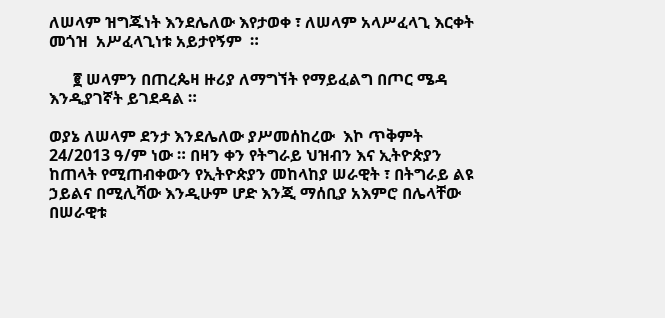ለሠላም ዝግጁነት እንደሌለው እየታወቀ ፣ ለሠላም አላሥፈላጊ እርቀት መጎዝ  አሥፈላጊነቱ አይታየኝም  ።

      ፪ ሠላምን በጠረጴዛ ዙሪያ ለማግኘት የማይፈልግ በጦር ሜዳ እንዲያገኛት ይገደዳል ።

ወያኔ ለሠላም ደንታ እንደሌለው ያሥመሰከረው  እኮ ጥቅምት   24/2013 ዓ/ም ነው ። በዛን ቀን የትግራይ ህዝብን እና ኢትዮጵያን ከጠላት የሚጠብቀውን የኢትዮጵያን መከላከያ ሠራዊት ፣ በትግራይ ልዩ ኃይልና በሚሊሻው እንዲሁም ሆድ እንጂ ማሰቢያ አእምሮ በሌላቸው  በሠራዊቱ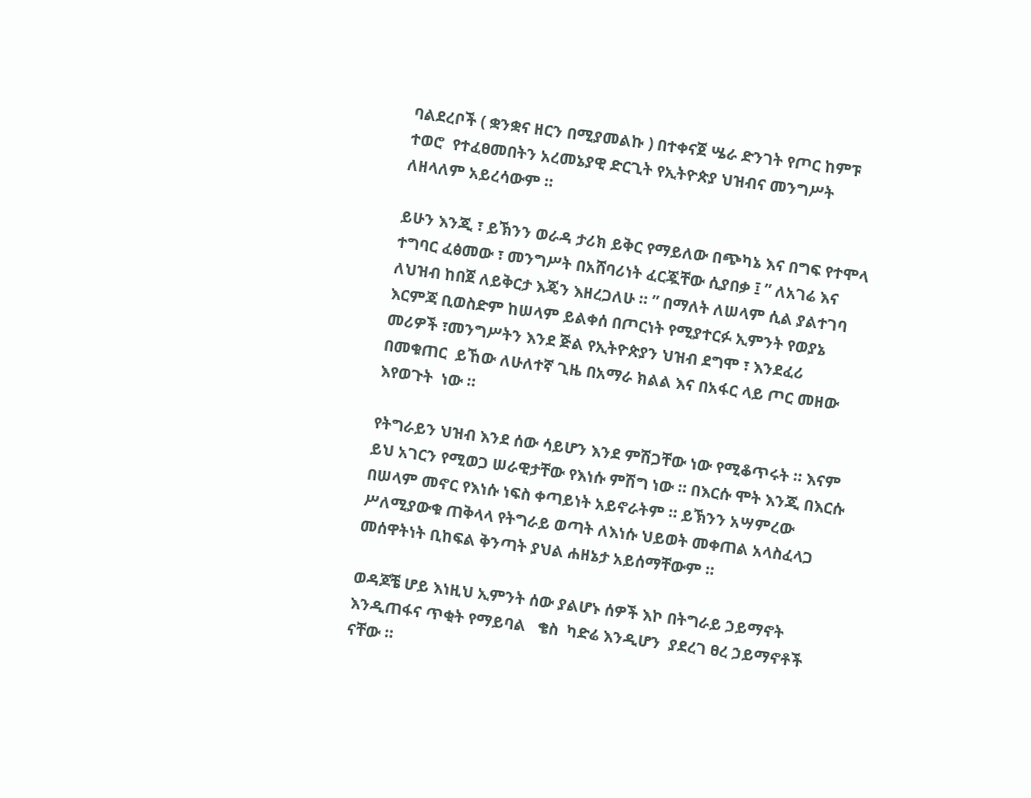ባልደረቦች ( ቋንቋና ዘርን በሚያመልኩ ) በተቀናጀ ሤራ ድንገት የጦር ከምፑ ተወሮ  የተፈፀመበትን አረመኔያዊ ድርጊት የኢትዮጵያ ህዝብና መንግሥት ለዘላለም አይረሳውም ።

ይሁን እንጂ ፣ ይኽንን ወራዳ ታሪክ ይቅር የማይለው በጭካኔ እና በግፍ የተሞላ ተግባር ፈፅመው ፣ መንግሥት በአሸባሪነት ፈርጇቸው ሲያበቃ ፤ ” ለአገሬ እና ለህዝብ ከበጀ ለይቅርታ እጄን እዘረጋለሁ ። ” በማለት ለሠላም ሲል ያልተገባ እርምጃ ቢወስድም ከሠላም ይልቀሰ በጦርነት የሚያተርፉ ኢምንት የወያኔ መሪዎች ፣መንግሥትን እንደ ጅል የኢትዮጵያን ህዝብ ደግሞ ፣ እንደፈሪ በመቁጠር  ይኸው ለሁለተኛ ጊዜ በአማራ ክልል እና በአፋር ላይ ጦር መዘው እየወጉት  ነው ።

የትግራይን ህዝብ እንደ ሰው ሳይሆን እንደ ምሽጋቸው ነው የሚቆጥሩት ። እናም ይህ አገርን የሚወጋ ሠራዊታቸው የእነሱ ምሽግ ነው ። በእርሱ ሞት እንጂ በእርሱ በሠላም መኖር የእነሱ ነፍስ ቀጣይነት አይኖራትም ። ይኽንን አሣምረው ሥለሚያውቁ ጠቅላላ የትግራይ ወጣት ለእነሱ ህይወት መቀጠል አላስፈላጋ መሰዋትነት ቢከፍል ቅንጣት ያህል ሐዘኔታ አይሰማቸውም ።

ወዳጆቼ ሆይ እነዚህ ኢምንት ሰው ያልሆኑ ሰዎች እኮ በትግራይ ኃይማኖት እንዲጠፋና ጥቂት የማይባል   ቄስ  ካድሬ እንዲሆን  ያደረገ ፀረ ኃይማኖቶች ናቸው ።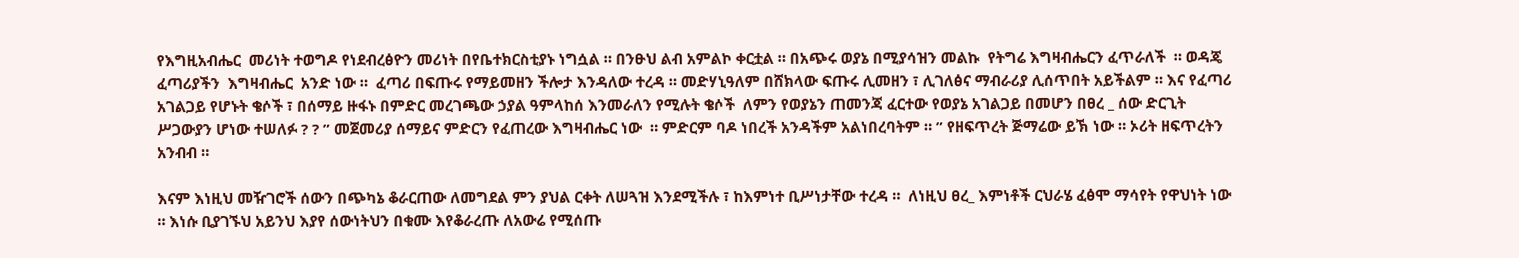የእግዚአብሔር  መሪነት ተወግዶ የነደብረፅዮን መሪነት በየቤተክርስቲያኑ ነግሷል ። በንፁህ ልብ አምልኮ ቀርቷል ። በአጭሩ ወያኔ በሚያሳዝን መልኩ  የትግሬ እግዛብሔርን ፈጥራለች  ። ወዳጄ ፈጣሪያችን  እግዛብሔር  አንድ ነው ።  ፈጣሪ በፍጡሩ የማይመዘን ችሎታ እንዳለው ተረዳ ። መድሃኒዓለም በሸክላው ፍጡሩ ሊመዘን ፣ ሊገለፅና ማብራሪያ ሊሰጥበት አይችልም ። እና የፈጣሪ አገልጋይ የሆኑት ቄሶች ፣ በሰማይ ዙፋኑ በምድር መረገጫው ኃያል ዓምላከሰ እንመራለን የሚሉት ቄሶች  ለምን የወያኔን ጠመንጃ ፈርተው የወያኔ አገልጋይ በመሆን በፀረ _ ሰው ድርጊት ሥጋውያን ሆነው ተሠለፉ ? ? ” መጀመሪያ ሰማይና ምድርን የፈጠረው እግዛብሔር ነው  ። ምድርም ባዶ ነበረች አንዳችም አልነበረባትም ። ” የዘፍጥረት ጅማሬው ይኽ ነው ። ኦሪት ዘፍጥረትን አንብብ ።

እናም እነዚህ መዥገሮች ሰውን በጭካኔ ቆራርጠው ለመግደል ምን ያህል ርቀት ለሠጓዝ እንደሚችሉ ፣ ከእምነተ ቢሥነታቸው ተረዳ ።  ለነዚህ ፀረ_ እምነቶች ርህራሄ ፈፅሞ ማሳየት የዋህነት ነው ። እነሱ ቢያገኙህ አይንህ እያየ ሰውነትህን በቁሙ እየቆራረጡ ለአውሬ የሚሰጡ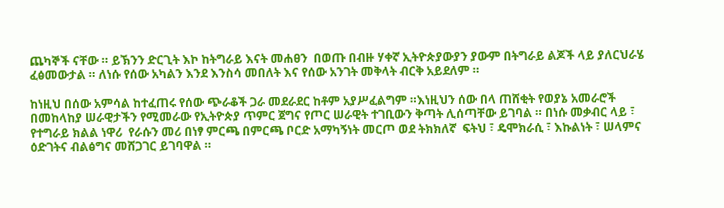ጨካኞች ናቸው ። ይኽንን ድርጊት እኮ ከትግራይ እናት መሐፀን  በወጡ በብዙ ሃቀኛ ኢትዮጵያውያን ያውም በትግራይ ልጆች ላይ ያለርህራሄ ፈፅመውታል ። ለነሱ የሰው አካልን እንደ እንስሳ መበለት እና የሰው አንገት መቅላት ብርቅ አይደለም ።

ከነዚህ በሰው አምሳል ከተፈጠሩ የሰው ጭራቆች ጋራ መደራደር ከቶም አያሥፈልግም ።እነዚህን ሰው በላ ጠሸቂት የወያኔ አመራሮች  በመከላከያ ሠራዊታችን የሚመራው የኢትዮጵያ ጥምር ጀግና የጦር ሠራዊት ተገቢውን ቅጣት ሊሰጣቸው ይገባል ። በነሱ መቃብር ላይ ፣ የተግራይ ክልል ነዋሪ  የራሱን መሪ በነፃ ምርጫ በምርጫ ቦርድ አማካኝነት መርጦ ወደ ትክክለኛ  ፍትህ ፣ ዴሞክራሲ ፣ እኩልነት ፣ ሠላምና ዕድገትና ብልፅግና መሸጋገር ይገባዋል ።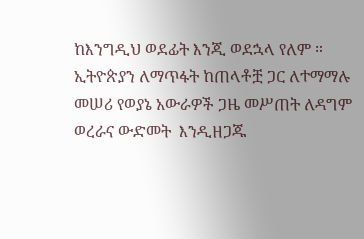ከእንግዲህ ወደፊት እንጂ ወደኋላ የለም ። ኢትዮጵያን ለማጥፋት ከጠላቶቿ ጋር ለተማማሉ  መሠሪ የወያኔ አውራዎች ጋዜ መሥጠት ለዳግም ወረራና ውድመት  እንዲዘጋጁ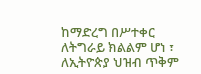ከማድረግ በሥተቀር ለትግራይ ክልልም ሆነ ፣ ለኢትዮጵያ ህዝብ ጥቅም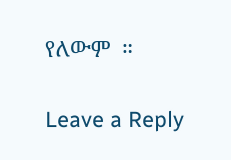የለውም  ።

Leave a Reply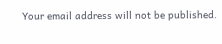Your email address will not be published.